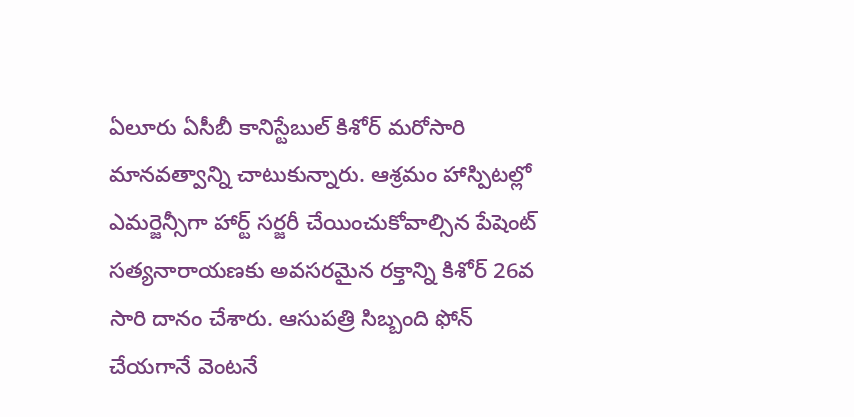ఏలూరు ఏసీబీ కానిస్టేబుల్ కిశోర్ మరోసారి మానవత్వాన్ని చాటుకున్నారు. ఆశ్రమం హాస్పిటల్లో ఎమర్జెన్సీగా హార్ట్ సర్జరీ చేయించుకోవాల్సిన పేషెంట్ సత్యనారాయణకు అవసరమైన రక్తాన్ని కిశోర్ 26వ సారి దానం చేశారు. ఆసుపత్రి సిబ్బంది ఫోన్ చేయగానే వెంటనే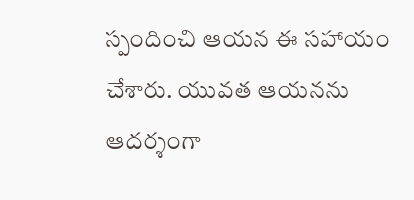స్పందించి ఆయన ఈ సహాయం చేశారు. యువత ఆయనను ఆదర్శంగా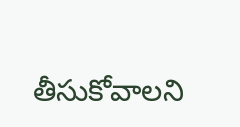తీసుకోవాలని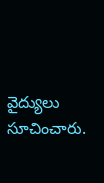వైద్యులు సూచించారు.